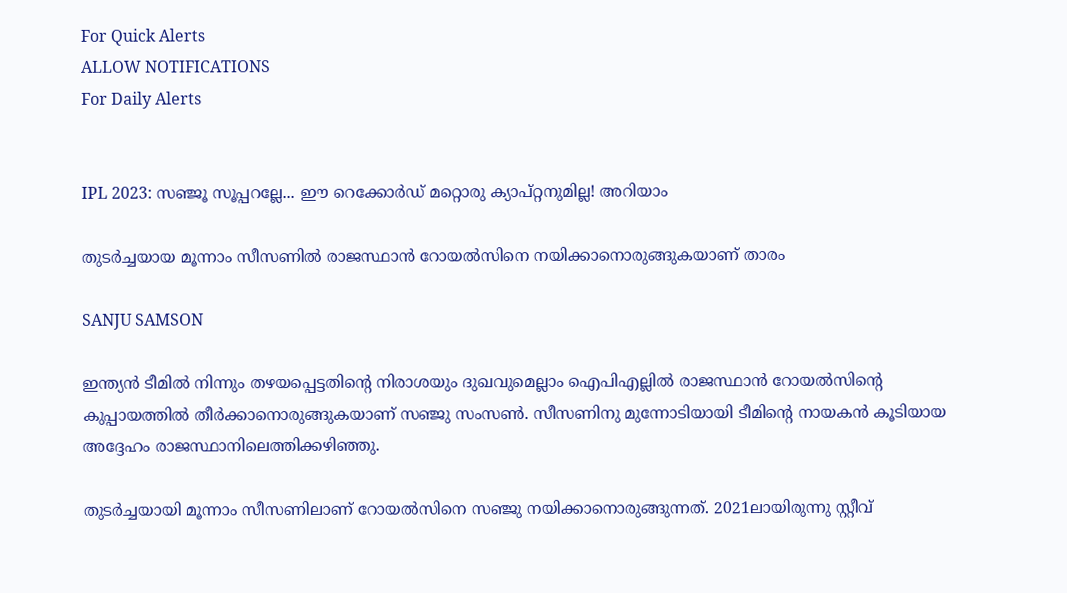For Quick Alerts
ALLOW NOTIFICATIONS
For Daily Alerts


IPL 2023: സഞ്ജൂ സൂപ്പറല്ലേ... ഈ റെക്കോര്‍ഡ് മറ്റൊരു ക്യാപ്റ്റനുമില്ല! അറിയാം

തുടര്‍ച്ചയായ മൂന്നാം സീസണില്‍ രാജസ്ഥാന്‍ റോയല്‍സിനെ നയിക്കാനൊരുങ്ങുകയാണ് താരം

SANJU SAMSON

ഇന്ത്യന്‍ ടീമില്‍ നിന്നും തഴയപ്പെട്ടതിന്റെ നിരാശയും ദുഖവുമെല്ലാം ഐപിഎല്ലില്‍ രാജസ്ഥാന്‍ റോയല്‍സിന്റെ കുപ്പായത്തില്‍ തീര്‍ക്കാനൊരുങ്ങുകയാണ് സഞ്ജു സംസണ്‍. സീസണിനു മുന്നോടിയായി ടീമിന്റെ നായകന്‍ കൂടിയായ അദ്ദേഹം രാജസ്ഥാനിലെത്തിക്കഴിഞ്ഞു.

തുടര്‍ച്ചയായി മൂന്നാം സീസണിലാണ് റോയല്‍സിനെ സഞ്ജു നയിക്കാനൊരുങ്ങുന്നത്. 2021ലായിരുന്നു സ്റ്റീവ്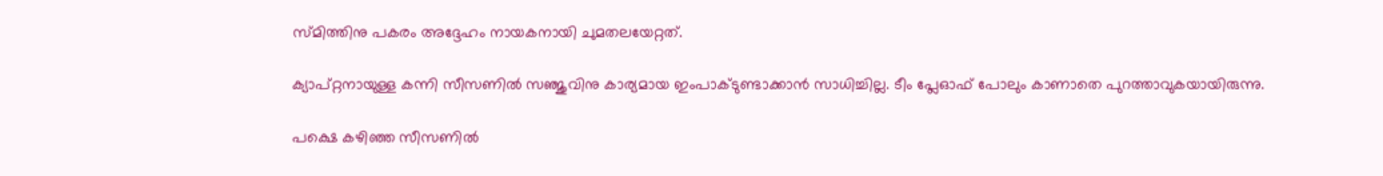സ്മിത്തിനു പകരം അദ്ദേഹം നായകനായി ചുമതലയേറ്റത്.

ക്യാപ്റ്റനായുള്ള കന്നി സീസണില്‍ സഞ്ജുവിനു കാര്യമായ ഇംപാക്ടുണ്ടാക്കാന്‍ സാധിച്ചില്ല. ടീം പ്ലേഓഫ് പോലും കാണാതെ പുറത്താവുകയായിരുന്നു.

പക്ഷെ കഴിഞ്ഞ സീസണില്‍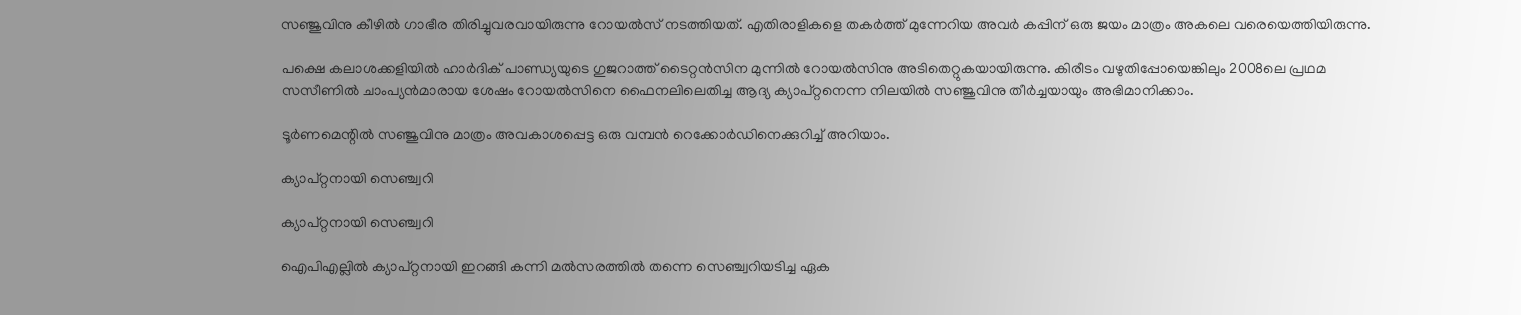സഞ്ജുവിനു കീഴില്‍ ഗാഭീര തിരിച്ചുവരവായിരുന്നു റോയല്‍സ് നടത്തിയത്. എതിരാളികളെ തകര്‍ത്ത് മുന്നേറിയ അവര്‍ കപ്പിന് ഒരു ജയം മാത്രം അകലെ വരെയെത്തിയിരുന്നു.

പക്ഷെ കലാശക്കളിയില്‍ ഹാര്‍ദിക് പാണ്ഡ്യയുടെ ഗുജറാത്ത് ടൈറ്റന്‍സിന മുന്നില്‍ റോയല്‍സിനു അടിതെറ്റുകയായിരുന്നു. കിരീടം വഴുതിപ്പോയെങ്കിലും 2008ലെ പ്രഥമ സസീണില്‍ ചാംപ്യന്‍മാരായ ശേഷം റോയല്‍സിനെ ഫൈനലിലെതിച്ച ആദ്യ ക്യാപ്റ്റനെന്ന നിലയില്‍ സഞ്ജുവിനു തീര്‍ച്ചയായും അഭിമാനിക്കാം.

ടൂര്‍ണമെന്റില്‍ സഞ്ജുവിനു മാത്രം അവകാശപ്പെട്ട ഒരു വമ്പന്‍ റെക്കോര്‍ഡിനെക്കുറിച്ച് അറിയാം.

ക്യാപ്റ്റനായി സെഞ്ച്വറി

ക്യാപ്റ്റനായി സെഞ്ച്വറി

ഐപിഎല്ലില്‍ ക്യാപ്റ്റനായി ഇറങ്ങി കന്നി മല്‍സരത്തില്‍ തന്നെ സെഞ്ച്വറിയടിച്ച ഏക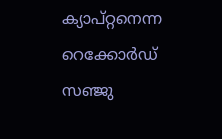ക്യാപ്റ്റനെന്ന റെക്കോര്‍ഡ് സഞ്ജു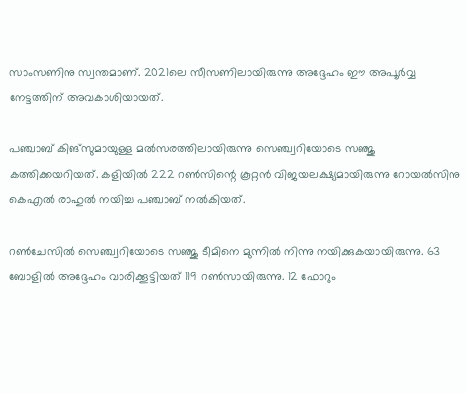സാംസണിനു സ്വന്തമാണ്. 2021ലെ സീസണിലായിരുന്നു അദ്ദേഹം ഈ അപൂര്‍വ്വ നേട്ടത്തിന് അവകാശിയായത്.

പഞ്ചാബ് കിങ്‌സുമായുള്ള മല്‍സരത്തിലായിരുന്നു സെഞ്ച്വറിയോടെ സഞ്ജു കത്തിക്കയറിയത്. കളിയില്‍ 222 റണ്‍സിന്റെ കൂറ്റന്‍ വിജയലക്ഷ്യമായിരുന്നു റോയല്‍സിനു കെഎല്‍ രാഹുല്‍ നയിച്ച പഞ്ചാബ് നല്‍കിയത്.

റണ്‍ചേസില്‍ സെഞ്ച്വറിയോടെ സഞ്ജു ടീമിനെ മുന്നില്‍ നിന്നു നയിക്കുകയായിരുന്നു. 63 ബോളില്‍ അദ്ദേഹം വാരിക്കൂട്ടിയത് 119 റണ്‍സായിരുന്നു. 12 ഫോറും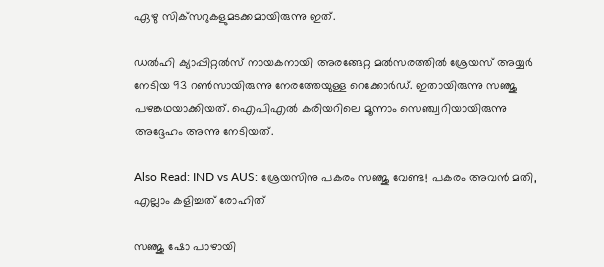ഏഴു സിക്‌സറുകളുമടക്കമായിരുന്നു ഇത്.

ഡല്‍ഹി ക്യാപ്പിറ്റല്‍സ് നായകനായി അരങ്ങേറ്റ മല്‍സരത്തില്‍ ശ്രേയസ് അയ്യര്‍ നേടിയ 93 റണ്‍സായിരുന്നു നേരത്തേയുള്ള റെക്കോര്‍ഡ്. ഇതായിരുന്നു സഞ്ജു പഴങ്കഥയാക്കിയത്. ഐപിഎല്‍ കരിയറിലെ മൂന്നാം സെഞ്ച്വറിയായിരുന്നു അദ്ദേഹം അന്നു നേടിയത്.

Also Read: IND vs AUS: ശ്രേയസിനു പകരം സഞ്ജു വേണ്ട! പകരം അവന്‍ മതി, എല്ലാം കളിച്ചത് രോഹിത്

സഞ്ജു ഷോ പാഴായി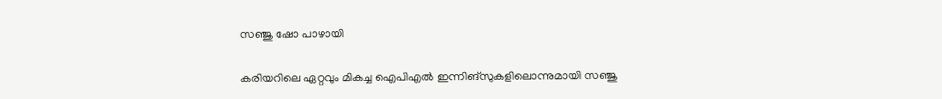സഞ്ജു ഷോ പാഴായി

കരിയറിലെ ഏറ്റവും മികച്ച ഐപിഎല്‍ ഇന്നിങ്‌സുകളിലൊന്നുമായി സഞ്ജു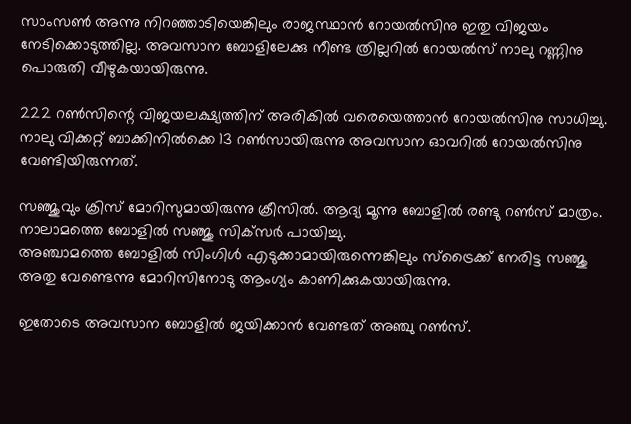സാംസണ്‍ അന്നു നിറഞ്ഞാടിയെങ്കിലും രാജസ്ഥാന്‍ റോയല്‍സിനു ഇതു വിജയം നേടിക്കൊടുത്തില്ല. അവസാന ബോളിലേക്കു നീണ്ട ത്രില്ലറില്‍ റോയല്‍സ് നാലു റണ്ണിനു പൊരുതി വീഴുകയായിരുന്നു.

222 റണ്‍സിന്റെ വിജയലക്ഷ്യത്തിന് അരികില്‍ വരെയെത്താന്‍ റോയല്‍സിനു സാധിച്ചു. നാലു വിക്കറ്റ് ബാക്കിനില്‍ക്കെ 13 റണ്‍സായിരുന്നു അവസാന ഓവറില്‍ റോയല്‍സിനു വേണ്ടിയിരുന്നത്.

സഞ്ജുവും ക്രിസ് മോറിസുമായിരുന്നു ക്രീസില്‍. ആദ്യ മൂന്നു ബോളില്‍ രണ്ടു റണ്‍സ് മാത്രം. നാലാമത്തെ ബോളില്‍ സഞ്ജു സിക്‌സര്‍ പായിച്ചു.
അഞ്ചാമത്തെ ബോളില്‍ സിംഗിള്‍ എടുക്കാമായിരുന്നെങ്കിലും സ്‌ട്രൈക്ക് നേരിട്ട സഞ്ജു അതു വേണ്ടെന്നു മോറിസിനോടു ആംഗ്യം കാണിക്കുകയായിരുന്നു.

ഇതോടെ അവസാന ബോളില്‍ ജയിക്കാന്‍ വേണ്ടത് അഞ്ചു റണ്‍സ്.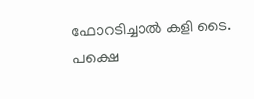ഫോറടിച്ചാല്‍ കളി ടൈ. പക്ഷെ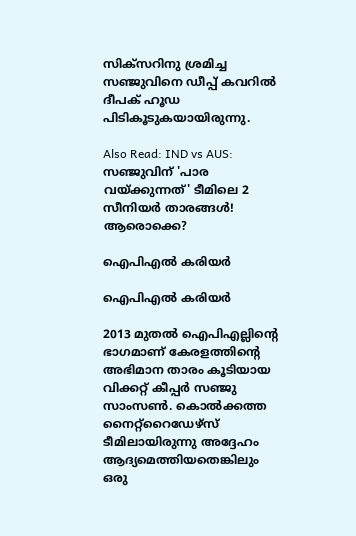സിക്‌സറിനു ശ്രമിച്ച സഞ്ജുവിനെ ഡീപ്പ് കവറില്‍ ദീപക് ഹൂഡ പിടികൂടുകയായിരുന്നു.

Also Read: IND vs AUS: സഞ്ജുവിന് 'പാര വയ്ക്കുന്നത്' ടീമിലെ 2 സീനിയര്‍ താരങ്ങള്‍! ആരൊക്കെ?

ഐപിഎല്‍ കരിയര്‍

ഐപിഎല്‍ കരിയര്‍

2013 മുതല്‍ ഐപിഎല്ലിന്റെ ഭാഗമാണ് കേരളത്തിന്റെ അഭിമാന താരം കൂടിയായ വിക്കറ്റ് കീപ്പര്‍ സഞ്ജു സാംസണ്‍. കൊല്‍ക്കത്ത നൈറ്റ്‌റൈഡേഴ്‌സ് ടീമിലായിരുന്നു അദ്ദേഹം ആദ്യമെത്തിയതെങ്കിലും ഒരു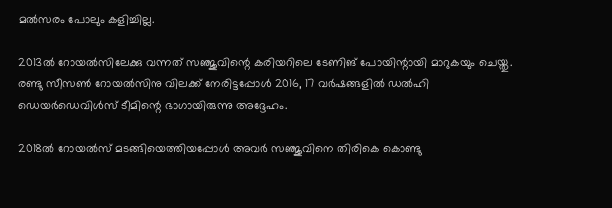മല്‍സരം പോലും കളിച്ചില്ല.

2013ല്‍ റോയല്‍സിലേക്കു വന്നത് സഞ്ജുവിന്റെ കരിയറിലെ ടേണിങ് പോയിന്റായി മാറുകയും ചെയ്തു. രണ്ടു സീസണ്‍ റോയല്‍സിനു വിലക്ക് നേരിട്ടപ്പോള്‍ 2016, 17 വര്‍ഷങ്ങളില്‍ ഡല്‍ഹി ഡെയര്‍ഡെവിള്‍സ് ടീമിന്റെ ഭാഗായിരുന്നു അദ്ദേഹം.

2018ല്‍ റോയല്‍സ് മടങ്ങിയെത്തിയപ്പോള്‍ അവര്‍ സഞ്ജുവിനെ തിരികെ കൊണ്ടു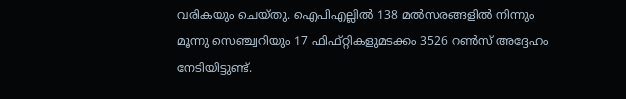വരികയും ചെയ്തു. ഐപിഎല്ലില്‍ 138 മല്‍സരങ്ങളില്‍ നിന്നും മൂന്നു സെഞ്ച്വറിയും 17 ഫിഫ്റ്റികളുമടക്കം 3526 റണ്‍സ് അദ്ദേഹം നേടിയിട്ടുണ്ട്.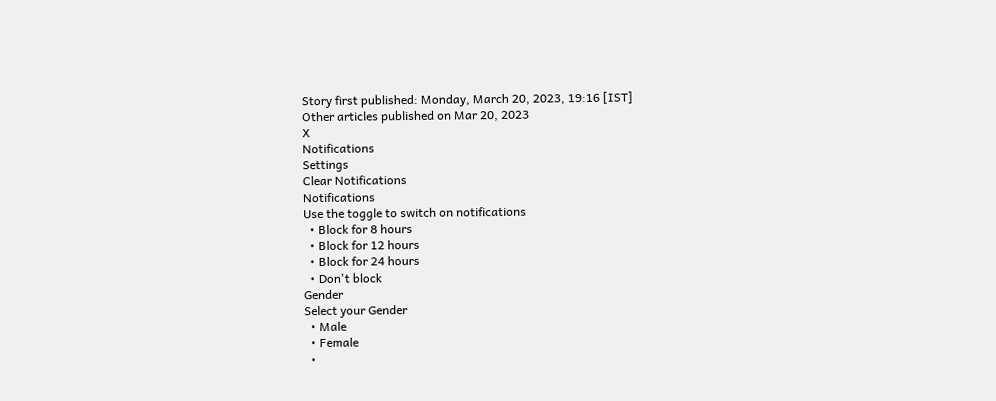Story first published: Monday, March 20, 2023, 19:16 [IST]
Other articles published on Mar 20, 2023
X
Notifications
Settings
Clear Notifications
Notifications
Use the toggle to switch on notifications
  • Block for 8 hours
  • Block for 12 hours
  • Block for 24 hours
  • Don't block
Gender
Select your Gender
  • Male
  • Female
  •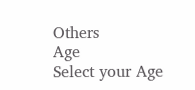Others
Age
Select your Age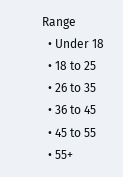Range
  • Under 18
  • 18 to 25
  • 26 to 35
  • 36 to 45
  • 45 to 55
  • 55+